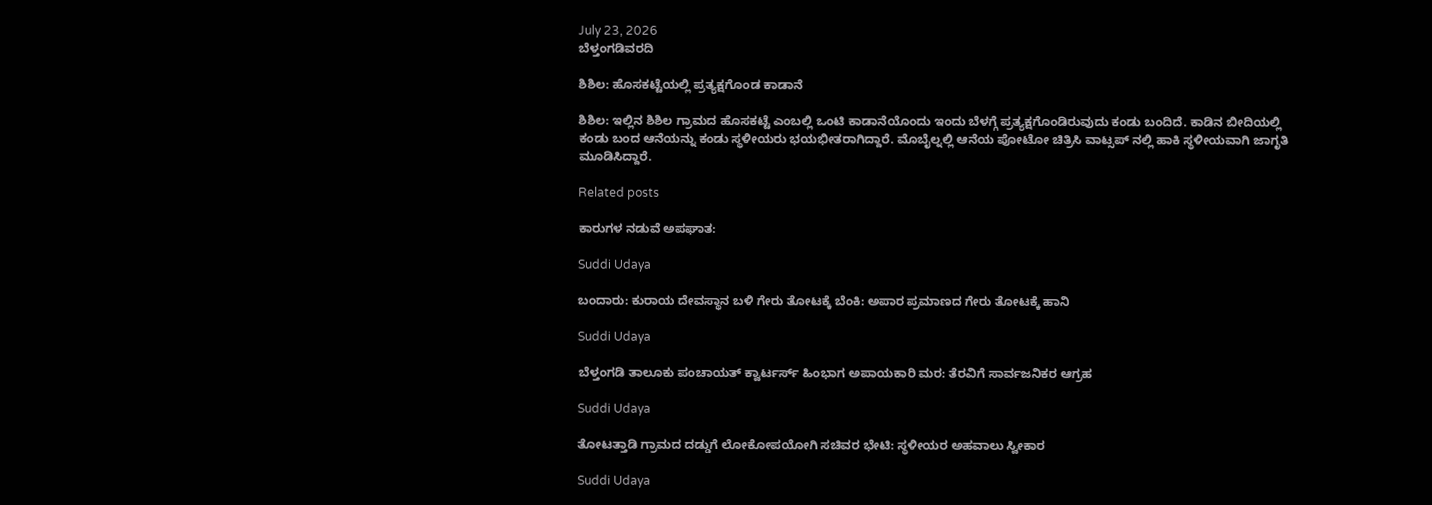July 23, 2026
ಬೆಳ್ತಂಗಡಿವರದಿ

ಶಿಶಿಲ: ಹೊಸಕಟ್ಟೆಯಲ್ಲಿ ಪ್ರತ್ಯಕ್ಷಗೊಂಡ ಕಾಡಾನೆ

ಶಿಶಿಲ: ಇಲ್ಲಿನ ಶಿಶಿಲ ಗ್ರಾಮದ ಹೊಸಕಟ್ಟೆ ಎಂಬಲ್ಲಿ ಒಂಟಿ ಕಾಡಾನೆಯೊಂದು ಇಂದು ಬೆಳಗ್ಗೆ ಪ್ರತ್ಯಕ್ಷಗೊಂಡಿರುವುದು ಕಂಡು ಬಂದಿದೆ. ಕಾಡಿನ ಬೀದಿಯಲ್ಲಿ ಕಂಡು ಬಂದ ಆನೆಯನ್ನು ಕಂಡು ಸ್ಥಳೀಯರು ಭಯಭೀತರಾಗಿದ್ದಾರೆ. ಮೊಬೈಲ್ನಲ್ಲಿ ಆನೆಯ ಪೋಟೋ ಚಿತ್ರಿಸಿ ವಾಟ್ಸಪ್ ನಲ್ಲಿ ಹಾಕಿ ಸ್ಥಳೀಯವಾಗಿ ಜಾಗೃತಿ ಮೂಡಿಸಿದ್ದಾರೆ.

Related posts

ಕಾರುಗಳ ನಡುವೆ ಅಪಘಾತ:

Suddi Udaya

ಬಂದಾರು: ಕುರಾಯ ದೇವಸ್ಥಾನ ಬಳಿ ಗೇರು ತೋಟಕ್ಕೆ ಬೆಂಕಿ: ಅಪಾರ ಪ್ರಮಾಣದ ಗೇರು ತೋಟಕ್ಕೆ ಹಾನಿ

Suddi Udaya

ಬೆಳ್ತಂಗಡಿ ತಾಲೂಕು ಪಂಚಾಯತ್ ಕ್ವಾರ್ಟರ್ಸ್ ಹಿಂಭಾಗ ಅಪಾಯಕಾರಿ ಮರ: ತೆರವಿಗೆ ಸಾರ್ವಜನಿಕರ ಆಗ್ರಹ

Suddi Udaya

ತೋಟತ್ತಾಡಿ ಗ್ರಾಮದ ದಡ್ಡುಗೆ ಲೋಕೋಪಯೋಗಿ ಸಚಿವರ ಭೇಟಿ: ಸ್ಥಳೀಯರ ಅಹವಾಲು ಸ್ವೀಕಾರ

Suddi Udaya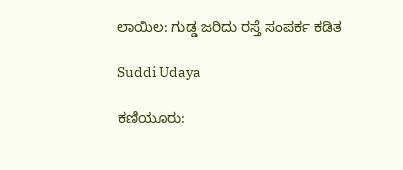ಲಾಯಿಲ: ಗುಡ್ಡ ಜರಿದು ರಸ್ತೆ ಸಂಪರ್ಕ ಕಡಿತ

Suddi Udaya

ಕಣಿಯೂರು: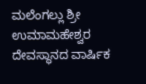ಮಲೆಂಗಲ್ಲು ಶ್ರೀ ಉಮಾಮಹೇಶ್ವರ ದೇವಸ್ಥಾನದ ವಾರ್ಷಿಕ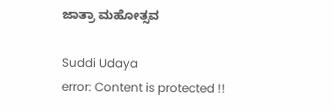ಜಾತ್ರಾ ಮಹೋತ್ಸವ

Suddi Udaya
error: Content is protected !!